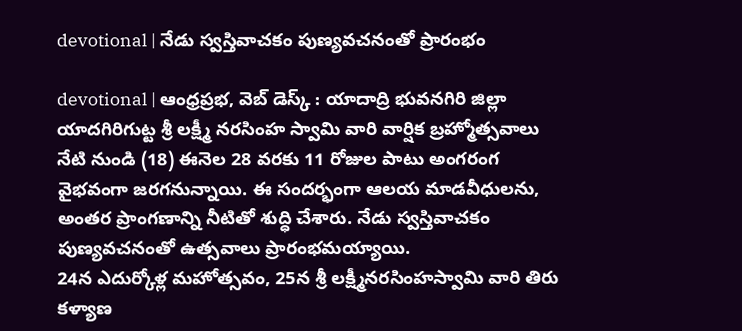devotional | నేడు స్వస్తివాచకం పుణ్యవచనంతో ప్రారంభం

devotional | ఆంధ్రప్రభ, వెబ్ డెస్క్ : యాదాద్రి భువనగిరి జిల్లా యాదగిరిగుట్ట శ్రీ లక్ష్మీ నరసింహ స్వామి వారి వార్షిక బ్రహ్మోత్సవాలు నేటి నుండి (18) ఈనెల 28 వరకు 11 రోజుల పాటు అంగరంగ వైభవంగా జరగనున్నాయి. ఈ సందర్భంగా ఆలయ మాడవీధులను, అంతర ప్రాంగణాన్ని నీటితో శుద్ధి చేశారు. నేడు స్వస్తివాచకం పుణ్యవచనంతో ఉత్సవాలు ప్రారంభమయ్యాయి.
24న ఎదుర్కోళ్ల మహోత్సవం, 25న శ్రీ లక్ష్మీనరసింహస్వామి వారి తిరు కళ్యాణ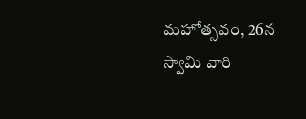మహోత్సవం, 26న స్వామి వారి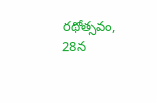రథోత్సవం, 28న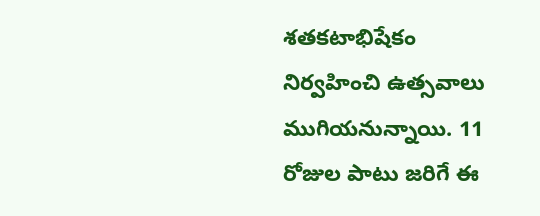శతకటాభిషేకం నిర్వహించి ఉత్సవాలు ముగియనున్నాయి. 11 రోజుల పాటు జరిగే ఈ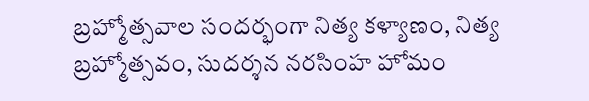బ్రహ్మోత్సవాల సందర్భంగా నిత్య కళ్యాణం, నిత్య బ్రహ్మోత్సవం, సుదర్శన నరసింహ హోమం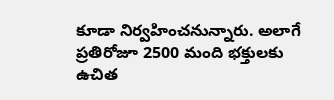కూడా నిర్వహించనున్నారు. అలాగే ప్రతిరోజూ 2500 మంది భక్తులకు ఉచిత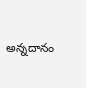అన్నదానం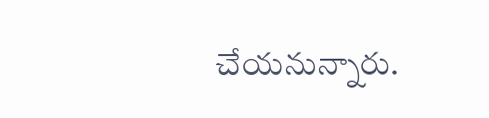చేయనున్నారు.